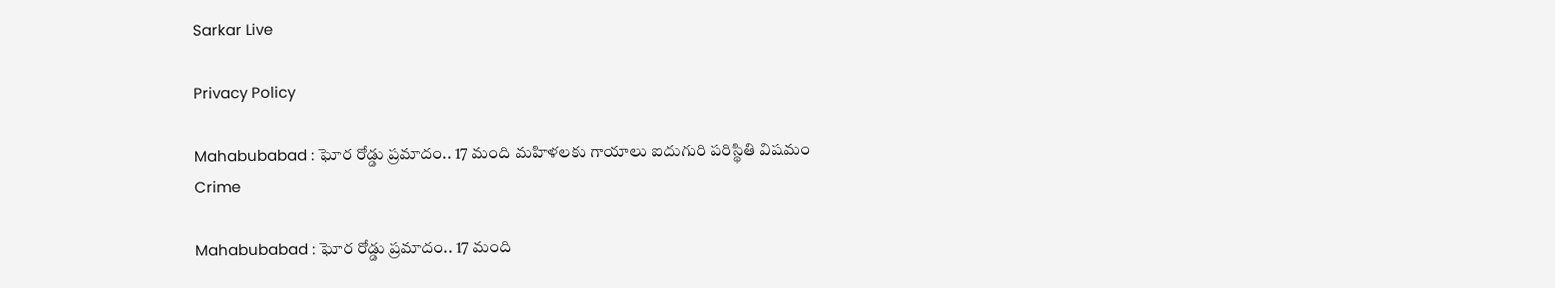Sarkar Live

Privacy Policy

Mahabubabad : ఘోర రోడ్డు ప్రమాదం.. 17 మంది మహిళలకు గాయాలు ఐదుగురి పరిస్థితి విషమం
Crime

Mahabubabad : ఘోర రోడ్డు ప్రమాదం.. 17 మంది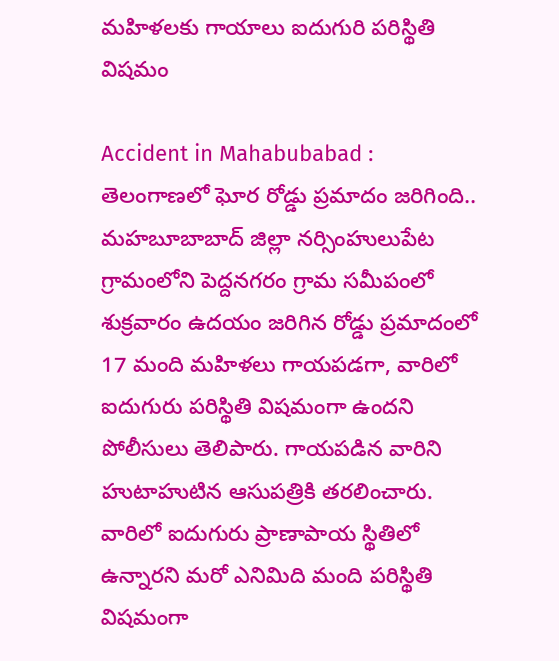మహిళలకు గాయాలు ఐదుగురి పరిస్థితి విషమం

Accident in Mahabubabad : తెలంగాణలో ఘోర రోడ్డు ప్రమాదం జరిగింది.. మహబూబాబాద్ జిల్లా నర్సింహులుపేట గ్రామంలోని పెద్దనగరం గ్రామ సమీపంలో శుక్రవారం ఉదయం జరిగిన రోడ్డు ప్రమాదంలో 17 మంది మహిళలు గాయపడగా, వారిలో ఐదుగురు పరిస్థితి విషమంగా ఉందని పోలీసులు తెలిపారు. గాయపడిన వారిని హుటాహుటిన ఆసుపత్రికి తరలించారు. వారిలో ఐదుగురు ప్రాణాపాయ స్థితిలో ఉన్నారని మరో ఎనిమిది మంది పరిస్థితి విషమంగా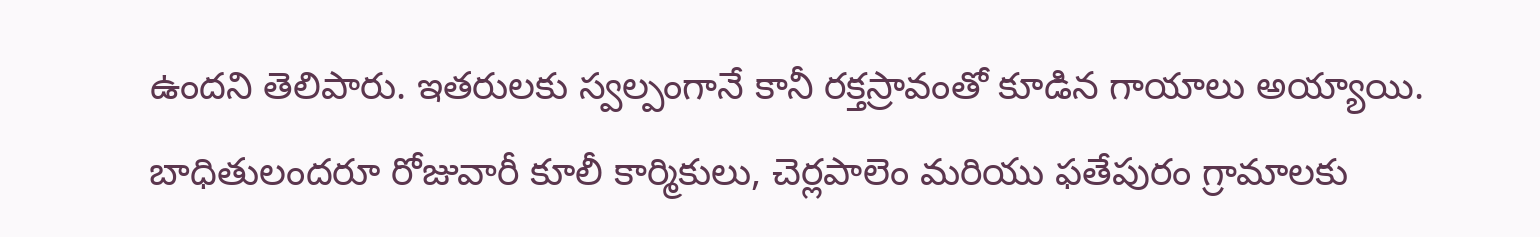ఉందని తెలిపారు. ఇతరులకు స్వల్పంగానే కానీ రక్తస్రావంతో కూడిన గాయాలు అయ్యాయి. బాధితులందరూ రోజువారీ కూలీ కార్మికులు, చెర్లపాలెం మరియు ఫతేపురం గ్రామాలకు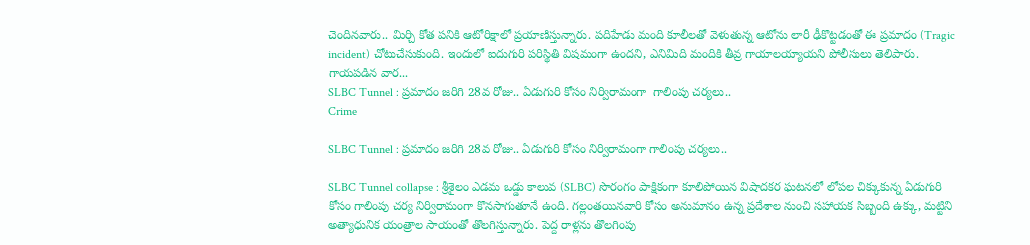చెందినవారు.. మిర్చి కోత పనికి ఆటోరిక్షాలో ప్రయాణిస్తున్నారు. పదిహేడు మంది కూలీలతో వెళుతున్న ఆటోను లారీ ఢీకొట్టడంతో ఈ ప్రమాదం (Tragic incident) చోటుచేసుకుంది. ఇందులో ఐదుగురి పరిస్థితి విషమంగా ఉందని, ఎనిమిది మందికి తీవ్ర గాయాలయ్యాయని పోలీసులు తెలిపారు. గాయపడిన వార...
SLBC Tunnel : ప్రమాదం జరిగి 28వ రోజు.. ఏడుగురి కోసం నిర్విరామంగా  గాలింపు చర్యలు..
Crime

SLBC Tunnel : ప్రమాదం జరిగి 28వ రోజు.. ఏడుగురి కోసం నిర్విరామంగా గాలింపు చర్యలు..

SLBC Tunnel collapse : శ్రీశైలం ఎడమ ఒడ్డు కాలువ (SLBC) సొరంగం పాక్షికంగా కూలిపోయిన విషాదకర ఘటనలో లోపల చిక్కుకున్న ఏడుగురి కోసం గాలింపు చర్య నిర్విరామంగా కొనసాగుతూనే ఉంది. గల్లంతయినవారి కోసం అనుమానం ఉన్న ప్రదేశాల నుంచి సహాయక సిబ్బంది ఉక్కు, మట్టిని అత్యాధునిక యంత్రాల సాయంతో తొలగిస్తున్నారు. పెద్ద రాళ్లను తొలగింపు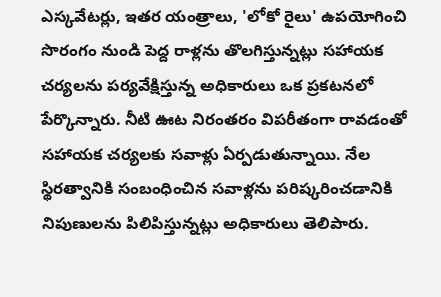ఎస్కవేటర్లు, ఇతర యంత్రాలు, 'లోకో రైలు' ఉపయోగించి సొరంగం నుండి పెద్ద రాళ్లను తొలగిస్తున్నట్లు సహాయక చర్యలను పర్యవేక్షిస్తున్న అధికారులు ఒక ప్రకటనలో పేర్కొన్నారు. నీటి ఊట నిరంతరం విపరీతంగా రావడంతో సహాయక చర్యలకు సవాళ్లు ఏర్పడుతున్నాయి. నేల స్థిరత్వానికి సంబంధించిన సవాళ్లను పరిష్కరించడానికి నిపుణులను పిలిపిస్తున్నట్లు అధికారులు తెలిపారు.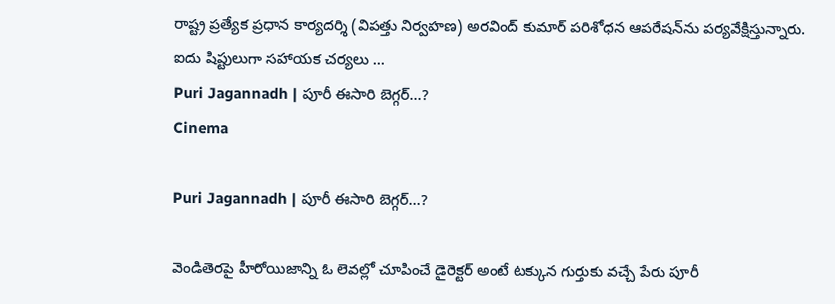రాష్ట్ర ప్రత్యేక ప్రధాన కార్యదర్శి (విపత్తు నిర్వహణ) అరవింద్ కుమార్ పరిశోధన ఆపరేషన్‌ను పర్యవేక్షిస్తున్నారు. ఐదు షిప్టులుగా సహాయక చర్యలు ...
Puri Jagannadh | పూరీ ఈసారి బెగ్గర్…?
Cinema

Puri Jagannadh | పూరీ ఈసారి బెగ్గర్…?

వెండితెరపై హీరోయిజాన్ని ఓ లెవల్లో చూపించే డైరెక్టర్ అంటే టక్కున గుర్తుకు వచ్చే పేరు పూరీ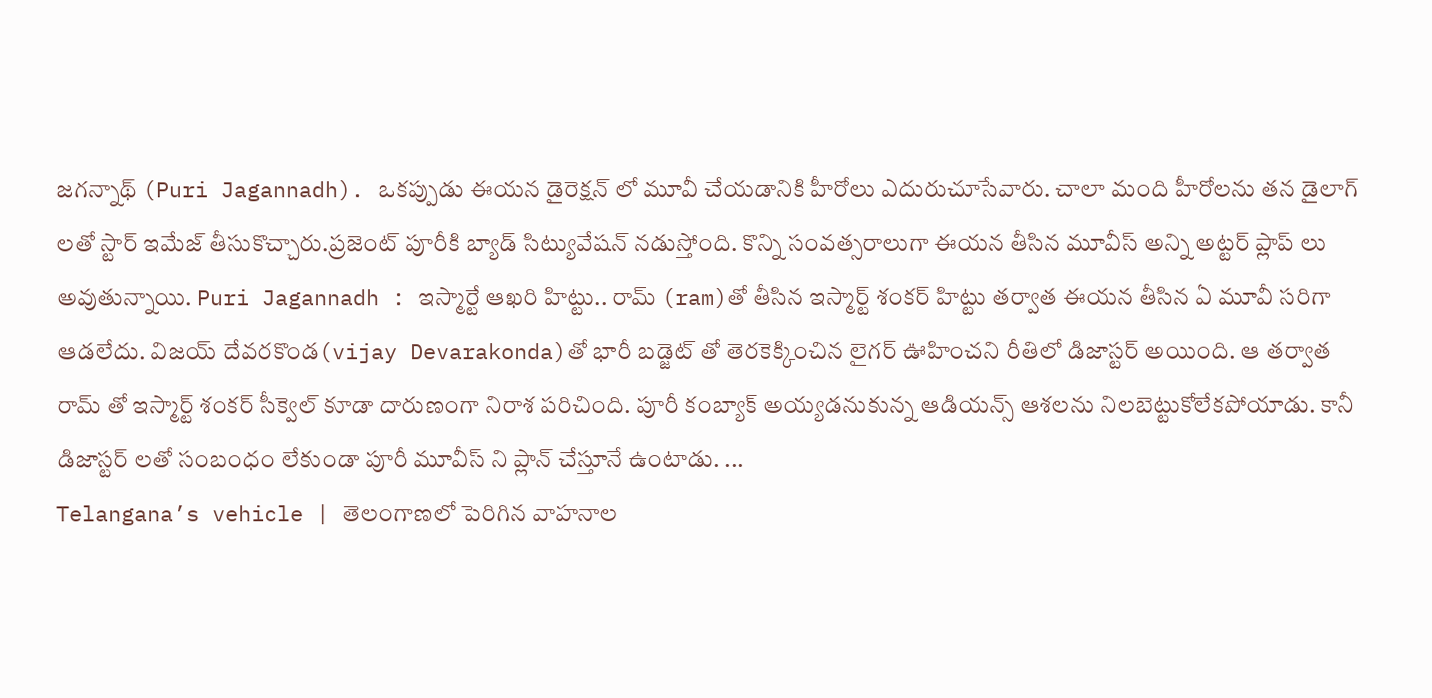జగన్నాథ్ (Puri Jagannadh). ఒకప్పుడు ఈయన డైరెక్షన్ లో మూవీ చేయడానికి హీరోలు ఎదురుచూసేవారు. చాలా మంది హీరోలను తన డైలాగ్ లతో స్టార్ ఇమేజ్ తీసుకొచ్చారు.ప్రజెంట్ పూరీకి బ్యాడ్ సిట్యువేషన్ నడుస్తోంది. కొన్ని సంవత్సరాలుగా ఈయన తీసిన మూవీస్ అన్ని అట్టర్ ప్లాప్ లు అవుతున్నాయి. Puri Jagannadh : ఇస్మార్టే ఆఖరి హిట్టు.. రామ్ (ram)తో తీసిన ఇస్మార్ట్ శంకర్ హిట్టు తర్వాత ఈయన తీసిన ఏ మూవీ సరిగా ఆడలేదు. విజయ్ దేవరకొండ(vijay Devarakonda)తో భారీ బడ్జెట్ తో తెరకెక్కించిన లైగర్ ఊహించని రీతిలో డిజాస్టర్ అయింది. ఆ తర్వాత రామ్ తో ఇస్మార్ట్ శంకర్ సీక్వెల్ కూడా దారుణంగా నిరాశ పరిచింది. పూరీ కంబ్యాక్ అయ్యడనుకున్న ఆడియన్స్ ఆశలను నిలబెట్టుకోలేకపోయాడు. కానీ డిజాస్టర్ లతో సంబంధం లేకుండా పూరీ మూవీస్ ని ప్లాన్ చేస్తూనే ఉంటాడు. ...
Telangana’s vehicle | తెలంగాణ‌లో పెరిగిన వాహ‌నాల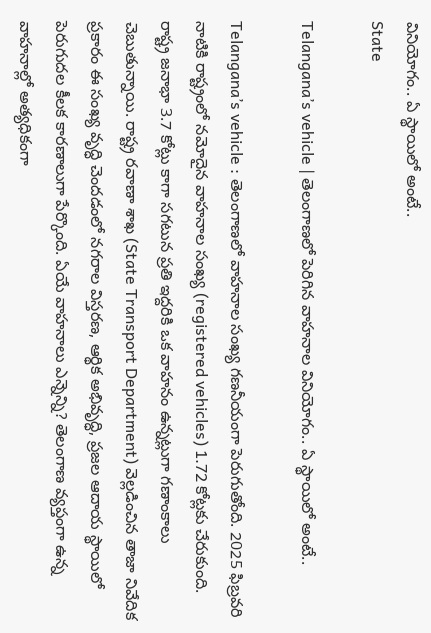వినియోగం.. ఏ స్థాయిలో అంటే..
State

Telangana’s vehicle | తెలంగాణ‌లో పెరిగిన వాహ‌నాల వినియోగం.. ఏ స్థాయిలో అంటే..

Telangana’s vehicle : తెలంగాణలో వాహనాల సంఖ్య గణనీయంగా పెరుగుతోంది. 2025 ఫిబ్రవరి నాటికి రాష్ట్రంలో నమోదైన వాహనాల సంఖ్య (registered vehicles) 1.72 కోట్లకు చేరుకుంది. రాష్ట్ర జనాభా 3.7 కోట్లు కాగా సగటున ప్రతి ఇద్దరికి ఒక వాహనం ఉన్నట్లుగా గణాంకాలు చెబుతున్నాయి. రాష్ట్ర రవాణా శాఖ (State Transport Department) వెల్లడించిన తాజా నివేదిక ప్రకారం ఈ సంఖ్య వృద్ధి చెందడంలో నగరాల విస్తరణ, ఆర్థిక అభివృద్ధి, ప్రజల ఆదాయ స్థాయిలో పెరుగుదల కీలక కారణాలుగా పేర్కొంది. ఏయే వాహ‌నాలు ఎన్నెన్ని? తెలంగాణ వ్య‌ప్తంగా ఉన్న‌ వాహ‌నాల్లో అత్య‌ధికంగా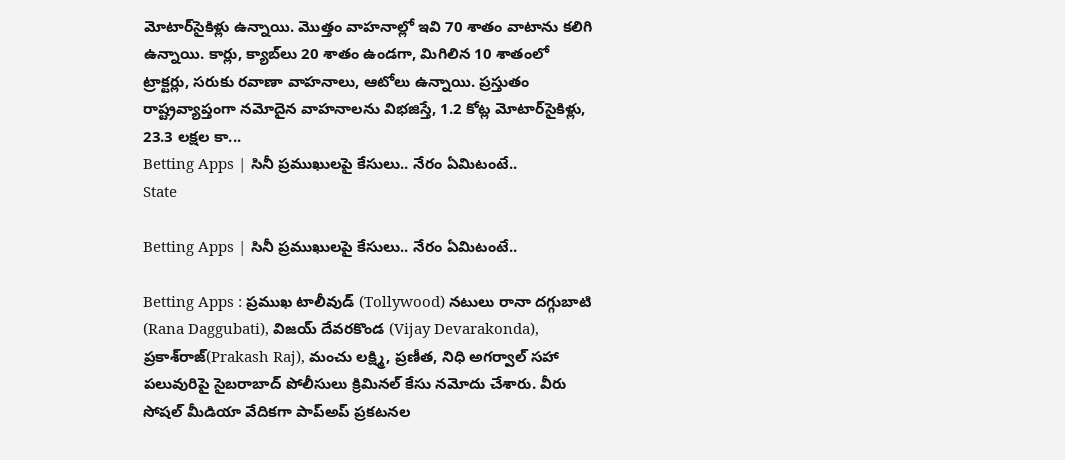మోటార్‌సైకిళ్లు ఉన్నాయి. మొత్తం వాహనాల్లో ఇవి 70 శాతం వాటాను కలిగి ఉన్నాయి. కార్లు, క్యాబ్‌లు 20 శాతం ఉండగా, మిగిలిన 10 శాతంలో ట్రాక్టర్లు, సరుకు రవాణా వాహనాలు, ఆటోలు ఉన్నాయి. ప్రస్తుతం రాష్ట్రవ్యాప్తంగా నమోదైన వాహనాలను విభజిస్తే, 1.2 కోట్ల మోటార్‌సైకిళ్లు, 23.3 లక్షల కా...
Betting Apps | సినీ ప్ర‌ముఖుల‌పై కేసులు.. నేరం ఏమిటంటే..
State

Betting Apps | సినీ ప్ర‌ముఖుల‌పై కేసులు.. నేరం ఏమిటంటే..

Betting Apps : ప్రముఖ టాలీవుడ్ (Tollywood) నటులు రానా దగ్గుబాటి (Rana Daggubati), విజయ్ దేవరకొండ (Vijay Devarakonda), ప్రకాశ్‌రాజ్(Prakash Raj), మంచు లక్ష్మి, ప్రణీత, నిధి అగర్వాల్ సహా పలువురిపై సైబరాబాద్ పోలీసులు క్రిమినల్ కేసు నమోదు చేశారు. వీరు సోషల్ మీడియా వేదికగా పాప్అప్ ప్రకటనల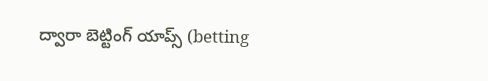ద్వారా బెట్టింగ్ యాప్స్ (betting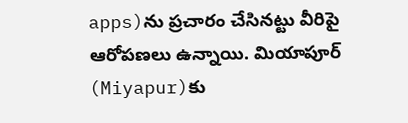apps)ను ప్రచారం చేసినట్టు వీరిపై ఆరోపణలు ఉన్నాయి. మియాపూర్ (Miyapur)కు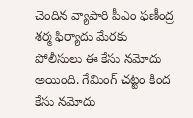చెందిన వ్యాపారి పీఎం ఫణీంద్ర శర్మ ఫిర్యాదు మేరకు పోలీసులు ఈ కేసు నమోదు అయింది. గేమింగ్ చ‌ట్టం కింద కేసు న‌మోదు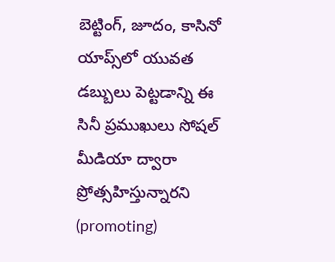బెట్టింగ్, జూదం, కాసినో యాప్స్‌లో యువ‌త డ‌బ్బులు పెట్ట‌డాన్ని ఈ సినీ ప్ర‌ముఖులు సోష‌ల్ మీడియా ద్వారా ప్రోత్స‌హిస్తున్నార‌ని (promoting)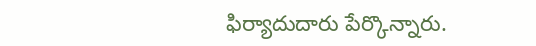ఫిర్యాదుదారు పేర్కొన్నారు.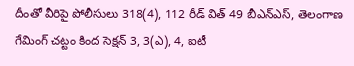దీంతో వీరిపై పోలీసులు 318(4), 112 రీడ్ విత్ 49 బీఎన్‌ఎస్, తెలంగాణ గేమింగ్ చట్టం కింద సెక్షన్ 3, 3(ఎ), 4, ఐటీ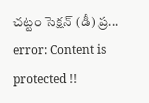చట్టం సెక్షన్ (డీ) ప్ర...
error: Content is protected !!